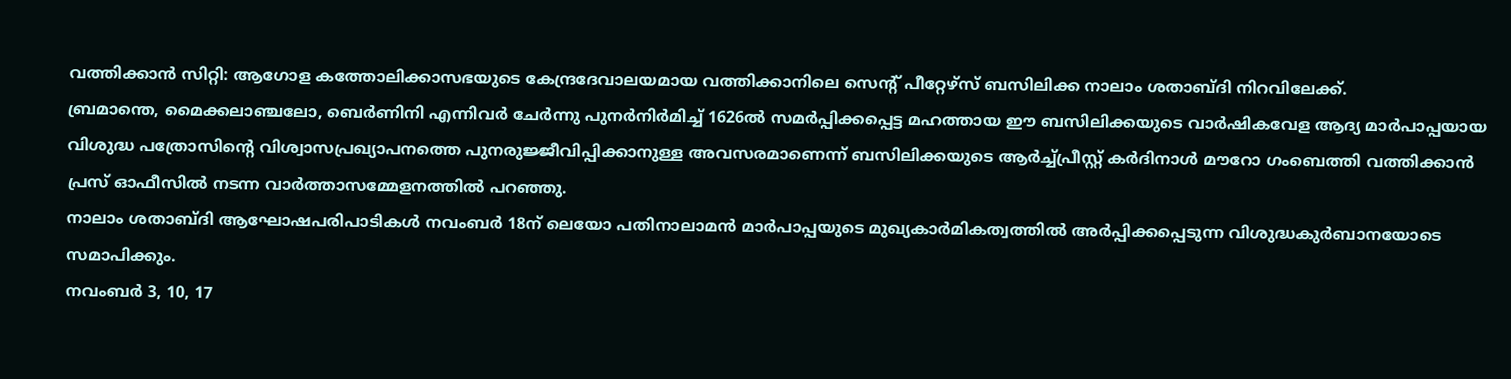വത്തിക്കാൻ സിറ്റി: ആഗോള കത്തോലിക്കാസഭയുടെ കേന്ദ്രദേവാലയമായ വത്തിക്കാനിലെ സെന്റ് പീറ്റേഴ്സ് ബസിലിക്ക നാലാം ശതാബ്ദി നിറവിലേക്ക്.
ബ്രമാന്തെ, മൈക്കലാഞ്ചലോ, ബെർണിനി എന്നിവർ ചേർന്നു പുനർനിർമിച്ച് 1626ൽ സമർപ്പിക്കപ്പെട്ട മഹത്തായ ഈ ബസിലിക്കയുടെ വാർഷികവേള ആദ്യ മാർപാപ്പയായ വിശുദ്ധ പത്രോസിന്റെ വിശ്വാസപ്രഖ്യാപനത്തെ പുനരുജ്ജീവിപ്പിക്കാനുള്ള അവസരമാണെന്ന് ബസിലിക്കയുടെ ആർച്ച്പ്രീസ്റ്റ് കർദിനാൾ മൗറോ ഗംബെത്തി വത്തിക്കാൻ പ്രസ് ഓഫീസിൽ നടന്ന വാർത്താസമ്മേളനത്തിൽ പറഞ്ഞു.
നാലാം ശതാബ്ദി ആഘോഷപരിപാടികൾ നവംബർ 18ന് ലെയോ പതിനാലാമൻ മാർപാപ്പയുടെ മുഖ്യകാർമികത്വത്തിൽ അർപ്പിക്കപ്പെടുന്ന വിശുദ്ധകുർബാനയോടെ സമാപിക്കും.
നവംബർ 3, 10, 17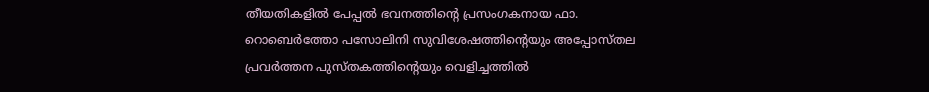തീയതികളിൽ പേപ്പൽ ഭവനത്തിന്റെ പ്രസംഗകനായ ഫാ. റൊബെർത്തോ പസോലിനി സുവിശേഷത്തിന്റെയും അപ്പോസ്തല പ്രവർത്തന പുസ്തകത്തിന്റെയും വെളിച്ചത്തിൽ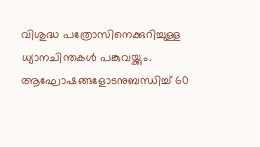വിശുദ്ധ പത്രോസിനെക്കുറിച്ചുള്ള ധ്യാനചിന്തകൾ പങ്കുവയ്ക്കും.
ആഘോഷങ്ങളോടനുബന്ധിച്ച് 60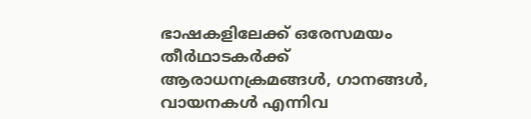ഭാഷകളിലേക്ക് ഒരേസമയം തീർഥാടകർക്ക് ആരാധനക്രമങ്ങൾ, ഗാനങ്ങൾ, വായനകൾ എന്നിവ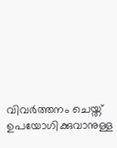വിവർത്തനം ചെയ്ത് ഉപയോഗിക്കുവാനുള്ള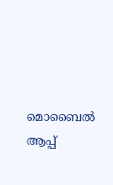മൊബൈൽ ആപ്പ്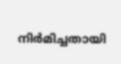നിർമിച്ചതായി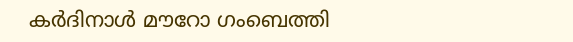കർദിനാൾ മൗറോ ഗംബെത്തി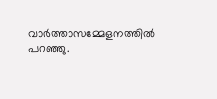വാർത്താസമ്മേളനത്തിൽ പറഞ്ഞു.